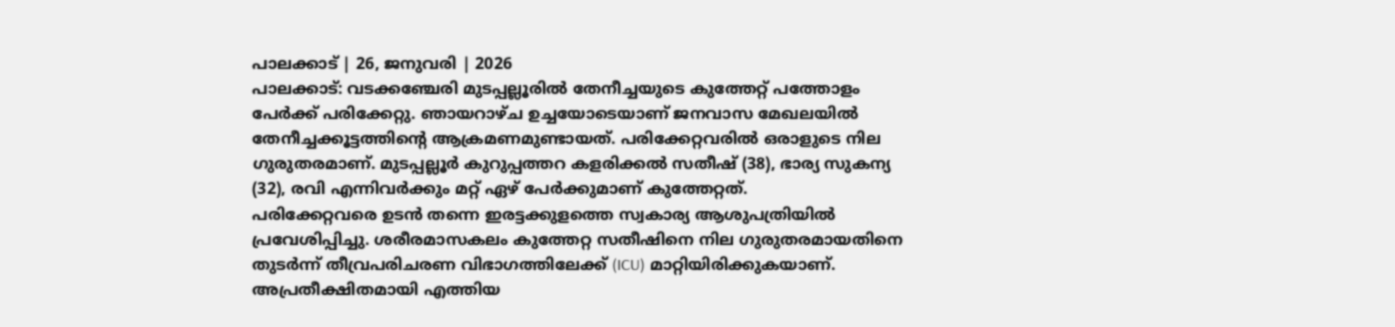പാലക്കാട് | 26, ജനുവരി | 2026
പാലക്കാട്: വടക്കഞ്ചേരി മുടപ്പല്ലൂരിൽ തേനീച്ചയുടെ കുത്തേറ്റ് പത്തോളം പേർക്ക് പരിക്കേറ്റു. ഞായറാഴ്ച ഉച്ചയോടെയാണ് ജനവാസ മേഖലയിൽ തേനീച്ചക്കൂട്ടത്തിന്റെ ആക്രമണമുണ്ടായത്. പരിക്കേറ്റവരിൽ ഒരാളുടെ നില ഗുരുതരമാണ്. മുടപ്പല്ലൂർ കുറുപ്പത്തറ കളരിക്കൽ സതീഷ് (38), ഭാര്യ സുകന്യ (32), രവി എന്നിവർക്കും മറ്റ് ഏഴ് പേർക്കുമാണ് കുത്തേറ്റത്.
പരിക്കേറ്റവരെ ഉടൻ തന്നെ ഇരട്ടക്കുളത്തെ സ്വകാര്യ ആശുപത്രിയിൽ പ്രവേശിപ്പിച്ചു. ശരീരമാസകലം കുത്തേറ്റ സതീഷിനെ നില ഗുരുതരമായതിനെ തുടർന്ന് തീവ്രപരിചരണ വിഭാഗത്തിലേക്ക് (ICU) മാറ്റിയിരിക്കുകയാണ്. അപ്രതീക്ഷിതമായി എത്തിയ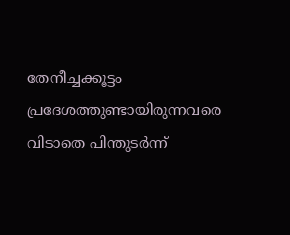തേനീച്ചക്കൂട്ടം പ്രദേശത്തുണ്ടായിരുന്നവരെ വിടാതെ പിന്തുടർന്ന്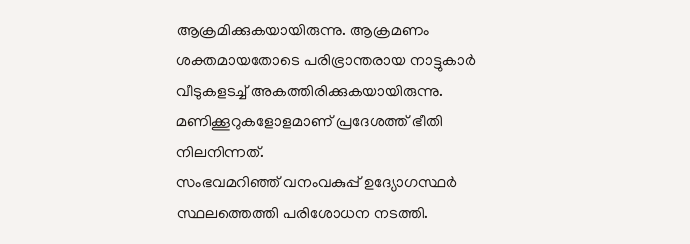ആക്രമിക്കുകയായിരുന്നു. ആക്രമണം ശക്തമായതോടെ പരിഭ്രാന്തരായ നാട്ടുകാർ വീടുകളടച്ച് അകത്തിരിക്കുകയായിരുന്നു. മണിക്കൂറുകളോളമാണ് പ്രദേശത്ത് ഭീതി നിലനിന്നത്.
സംഭവമറിഞ്ഞ് വനംവകുപ്പ് ഉദ്യോഗസ്ഥർ സ്ഥലത്തെത്തി പരിശോധന നടത്തി.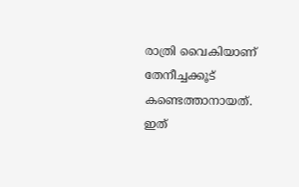രാത്രി വൈകിയാണ് തേനീച്ചക്കൂട് കണ്ടെത്താനായത്. ഇത്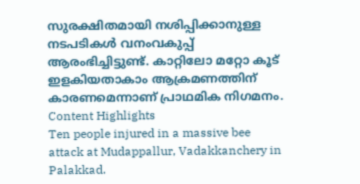സുരക്ഷിതമായി നശിപ്പിക്കാനുള്ള നടപടികൾ വനംവകുപ്പ് ആരംഭിച്ചിട്ടുണ്ട്. കാറ്റിലോ മറ്റോ കൂട് ഇളകിയതാകാം ആക്രമണത്തിന് കാരണമെന്നാണ് പ്രാഥമിക നിഗമനം.
Content Highlights
Ten people injured in a massive bee attack at Mudappallur, Vadakkanchery in Palakkad.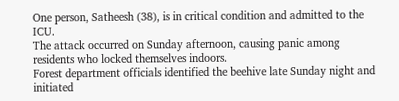One person, Satheesh (38), is in critical condition and admitted to the ICU.
The attack occurred on Sunday afternoon, causing panic among residents who locked themselves indoors.
Forest department officials identified the beehive late Sunday night and initiated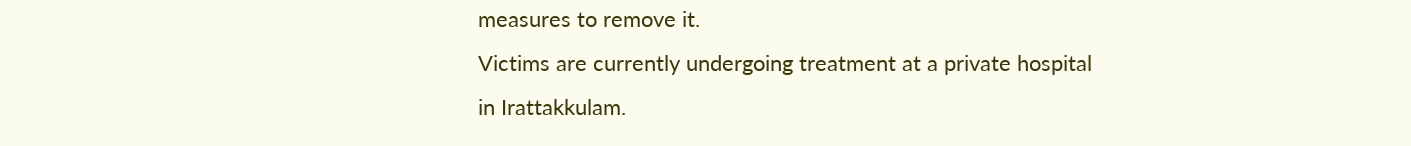measures to remove it.
Victims are currently undergoing treatment at a private hospital in Irattakkulam.